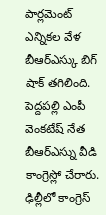పార్లమెంట్ ఎన్నికల వేళ బీఆర్ఎస్కు బిగ్ షాక్ తగిలింది. పెద్దపల్లి ఎంపీ వెంకటేష్ నేత బీఆర్ఎస్ను వీడి కాంగ్రెస్లో చేరారు. ఢిల్లీలో కాంగ్రెస్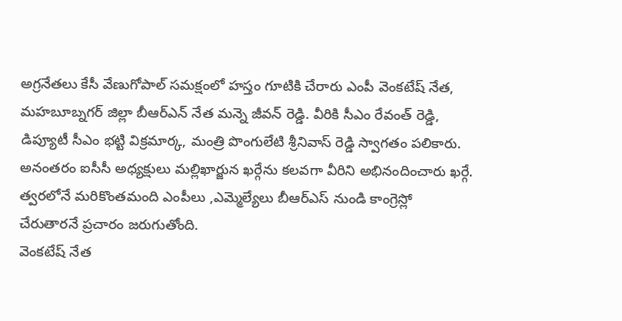అగ్రనేతలు కేసీ వేణుగోపాల్ సమక్షంలో హస్తం గూటికి చేరారు ఎంపీ వెంకటేష్ నేత, మహబూబ్నగర్ జిల్లా బీఆర్ఎన్ నేత మన్నె జీవన్ రెడ్డి. వీరికి సీఎం రేవంత్ రెడ్డి, డిప్యూటీ సీఎం భట్టి విక్రమార్క, మంత్రి పొంగులేటి శ్రీనివాస్ రెడ్డి స్వాగతం పలికారు.
అనంతరం ఐసీసీ అధ్యక్షులు మల్లిఖార్జున ఖర్గేను కలవగా వీరిని అభినందించారు ఖర్గే. త్వరలోనే మరికొంతమంది ఎంపీలు ,ఎమ్మెల్యేలు బీఆర్ఎస్ నుండి కాంగ్రెస్లో చేరుతారనే ప్రచారం జరుగుతోంది.
వెంకటేష్ నేత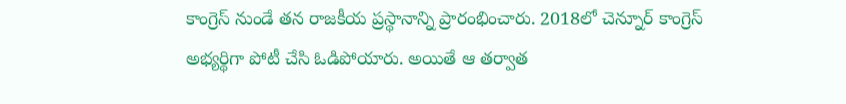కాంగ్రెస్ నుండే తన రాజకీయ ప్రస్థానాన్ని ప్రారంభించారు. 2018లో చెన్నూర్ కాంగ్రెస్ అభ్యర్థిగా పోటీ చేసి ఓడిపోయారు. అయితే ఆ తర్వాత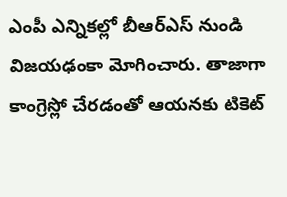ఎంపీ ఎన్నికల్లో బీఆర్ఎస్ నుండి విజయఢంకా మోగించారు. తాజాగా కాంగ్రెస్లో చేరడంతో ఆయనకు టికెట్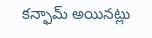కన్ఫామ్ అయినట్లు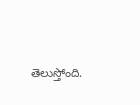తెలుస్తోంది.